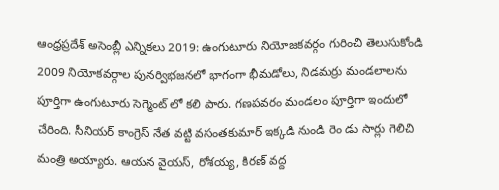ఆంధ్రప్రదేశ్ అసెంబ్లీ ఎన్నికలు 2019: ఉంగుటూరు నియోజకవర్గం గురించి తెలుసుకోండి
2009 నియోకవర్గాల పునర్విభజనలో భాగంగా భీమడోలు, నిడమర్రు మండలాలను పూర్తిగా ఉంగుటూరు సెగ్మెంట్ లో కలి పారు. గణపవరం మండలం పూర్తిగా ఇందులో చేరింది. సీనియర్ కాంగ్రెస్ నేత వట్టి వసంతకుమార్ ఇక్కడి నుండి రెం డు సార్లు గెలిచి మంత్రి అయ్యారు. ఆయన వైయస్, రోశయ్య, కిరణ్ వద్ద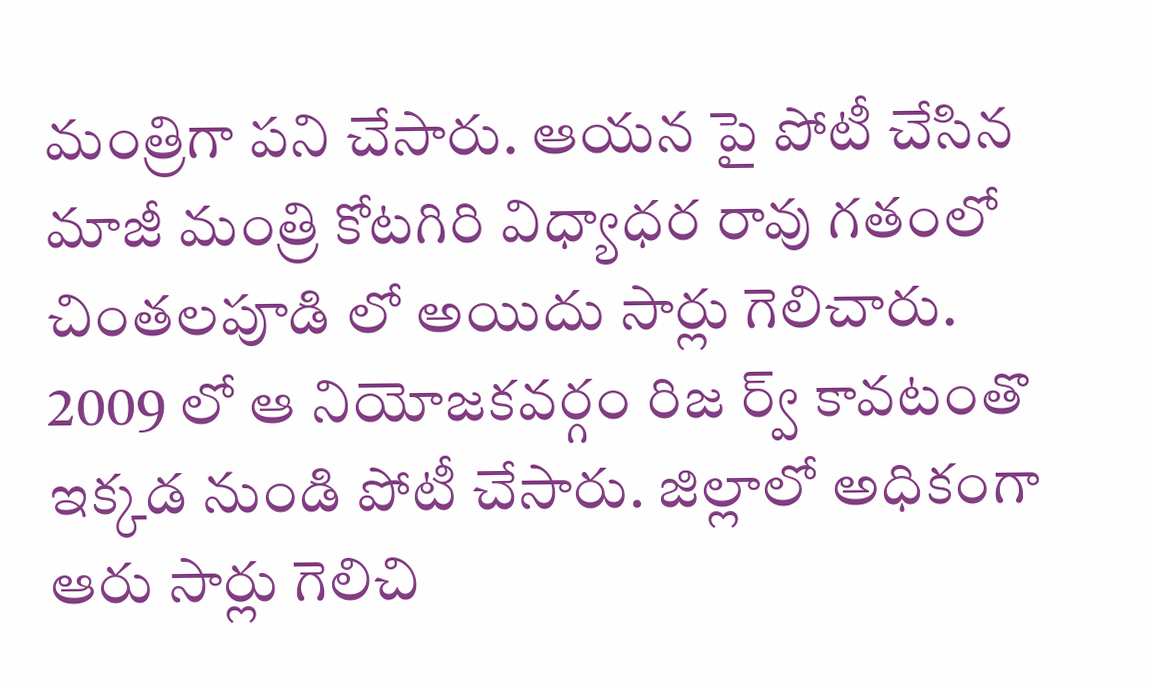మంత్రిగా పని చేసారు. ఆయన పై పోటీ చేసిన మాజీ మంత్రి కోటగిరి విధ్యాధర రావు గతంలో చింతలపూడి లో అయిదు సార్లు గెలిచారు. 2009 లో ఆ నియోజకవర్గం రిజ ర్వ్ కావటంతొ ఇక్కడ నుండి పోటీ చేసారు. జిల్లాలో అధికంగా ఆరు సార్లు గెలిచి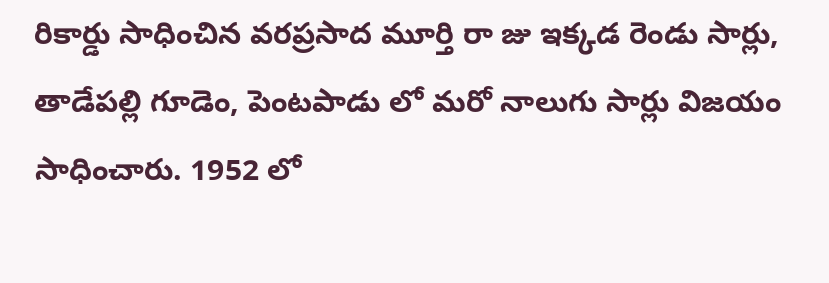రికార్డు సాధించిన వరప్రసాద మూర్తి రా జు ఇక్కడ రెండు సార్లు, తాడేపల్లి గూడెం, పెంటపాడు లో మరో నాలుగు సార్లు విజయం సాధించారు. 1952 లో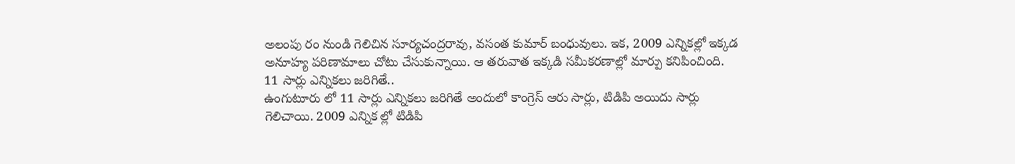అలంపు రం నుండి గెలిచిన సూర్యచంద్రరావు, వసంత కుమార్ బంధువులు. ఇక, 2009 ఎన్నికల్లో ఇక్కడ అనూహ్య పరిణామాలు చోటు చేసుకున్నాయి. ఆ తరువాత ఇక్కడి సమీకరణాల్లో మార్పు కనిపించింది.
11 సార్లు ఎన్నికలు జరిగితే..
ఉంగుటూరు లో 11 సార్లు ఎన్నికలు జరిగితే అందులో కాంగ్రెస్ ఆరు సార్లు, టిడిపి అయిదు సార్లు గెలిచాయి. 2009 ఎన్నిక ల్లో టిడిపి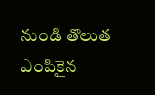నుండి తొలుత ఎంపికైన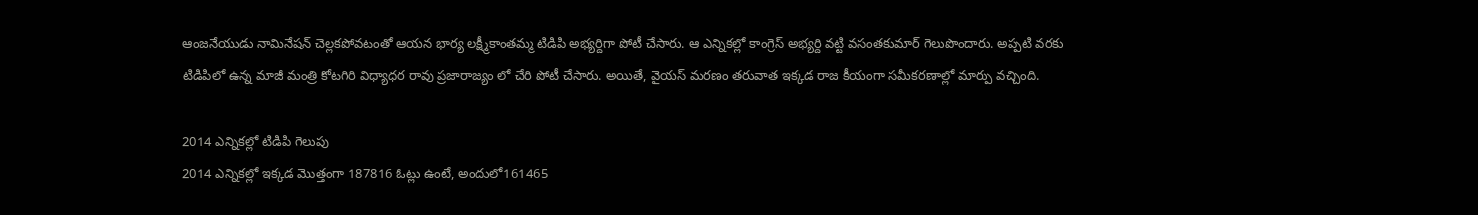ఆంజనేయుడు నామినేషన్ చెల్లకపోవటంతో ఆయన భార్య లక్ష్మీకాంతమ్మ టిడిపి అభ్యర్దిగా పోటీ చేసారు. ఆ ఎన్నికల్లో కాంగ్రెస్ అభ్యర్ది వట్టి వసంతకుమార్ గెలుపొందారు. అప్పటి వరకు టిడిపిలో ఉన్న మాజీ మంత్రి కోటగిరి విధ్యాధర రావు ప్రజారాజ్యం లో చేరి పోటీ చేసారు. అయితే, వైయస్ మరణం తరువాత ఇక్కడ రాజ కీయంగా సమీకరణాల్లో మార్పు వచ్చింది.

2014 ఎన్నికల్లో టిడిపి గెలుపు
2014 ఎన్నికల్లో ఇక్కడ మొత్తంగా 187816 ఓట్లు ఉంటే, అందులో161465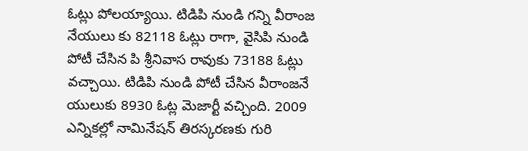ఓట్లు పోలయ్యాయి. టిడిపి నుండి గన్ని వీరాంజ నేయులు కు 82118 ఓట్లు రాగా, వైసిపి నుండి పోటీ చేసిన పి శ్రీనివాస రావుకు 73188 ఓట్లు వచ్చాయి. టిడిపి నుండి పోటీ చేసిన వీరాంజనే యులుకు 8930 ఓట్ల మెజార్టీ వచ్చింది. 2009 ఎన్నికల్లో నామినేషన్ తిరస్కరణకు గురి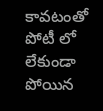కావటంతో పోటీ లో లేకుండా పోయిన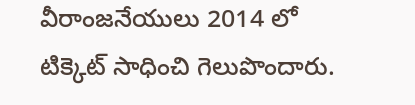వీరాంజనేయులు 2014 లో టిక్కెట్ సాధించి గెలుపొందారు.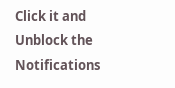Click it and Unblock the Notifications